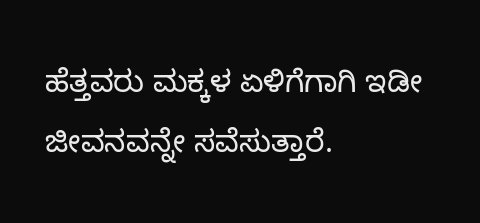ಹೆತ್ತವರು ಮಕ್ಕಳ ಏಳಿಗೆಗಾಗಿ ಇಡೀ ಜೀವನವನ್ನೇ ಸವೆಸುತ್ತಾರೆ.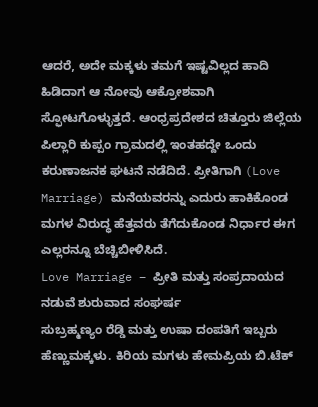ಆದರೆ, ಅದೇ ಮಕ್ಕಳು ತಮಗೆ ಇಷ್ಟವಿಲ್ಲದ ಹಾದಿ ಹಿಡಿದಾಗ ಆ ನೋವು ಆಕ್ರೋಶವಾಗಿ ಸ್ಫೋಟಗೊಳ್ಳುತ್ತದೆ. ಆಂಧ್ರಪ್ರದೇಶದ ಚಿತ್ತೂರು ಜಿಲ್ಲೆಯ ಪಿಲ್ಲಾರಿ ಕುಪ್ಪಂ ಗ್ರಾಮದಲ್ಲಿ ಇಂತಹದ್ದೇ ಒಂದು ಕರುಣಾಜನಕ ಘಟನೆ ನಡೆದಿದೆ. ಪ್ರೀತಿಗಾಗಿ (Love Marriage) ಮನೆಯವರನ್ನು ಎದುರು ಹಾಕಿಕೊಂಡ ಮಗಳ ವಿರುದ್ಧ ಹೆತ್ತವರು ತೆಗೆದುಕೊಂಡ ನಿರ್ಧಾರ ಈಗ ಎಲ್ಲರನ್ನೂ ಬೆಚ್ಚಿಬೀಳಿಸಿದೆ.
Love Marriage – ಪ್ರೀತಿ ಮತ್ತು ಸಂಪ್ರದಾಯದ ನಡುವೆ ಶುರುವಾದ ಸಂಘರ್ಷ
ಸುಬ್ರಹ್ಮಣ್ಯಂ ರೆಡ್ಡಿ ಮತ್ತು ಉಷಾ ದಂಪತಿಗೆ ಇಬ್ಬರು ಹೆಣ್ಣುಮಕ್ಕಳು. ಕಿರಿಯ ಮಗಳು ಹೇಮಪ್ರಿಯ ಬಿ.ಟೆಕ್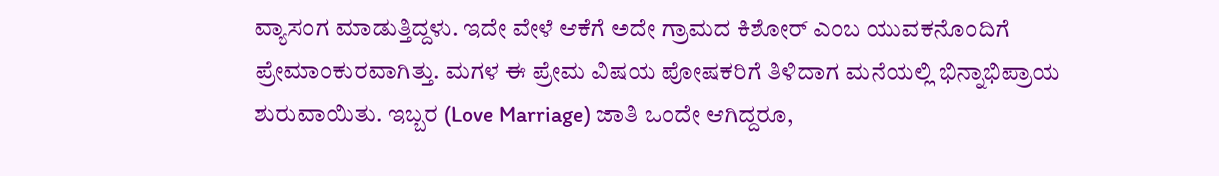ವ್ಯಾಸಂಗ ಮಾಡುತ್ತಿದ್ದಳು. ಇದೇ ವೇಳೆ ಆಕೆಗೆ ಅದೇ ಗ್ರಾಮದ ಕಿಶೋರ್ ಎಂಬ ಯುವಕನೊಂದಿಗೆ ಪ್ರೇಮಾಂಕುರವಾಗಿತ್ತು. ಮಗಳ ಈ ಪ್ರೇಮ ವಿಷಯ ಪೋಷಕರಿಗೆ ತಿಳಿದಾಗ ಮನೆಯಲ್ಲಿ ಭಿನ್ನಾಭಿಪ್ರಾಯ ಶುರುವಾಯಿತು. ಇಬ್ಬರ (Love Marriage) ಜಾತಿ ಒಂದೇ ಆಗಿದ್ದರೂ,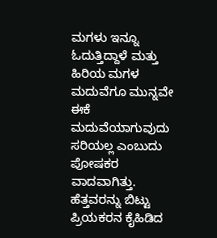ಮಗಳು ಇನ್ನೂ ಓದುತ್ತಿದ್ದಾಳೆ ಮತ್ತು ಹಿರಿಯ ಮಗಳ ಮದುವೆಗೂ ಮುನ್ನವೇ ಈಕೆ ಮದುವೆಯಾಗುವುದು ಸರಿಯಲ್ಲ ಎಂಬುದು ಪೋಷಕರ ವಾದವಾಗಿತ್ತು.
ಹೆತ್ತವರನ್ನು ಬಿಟ್ಟು ಪ್ರಿಯಕರನ ಕೈಹಿಡಿದ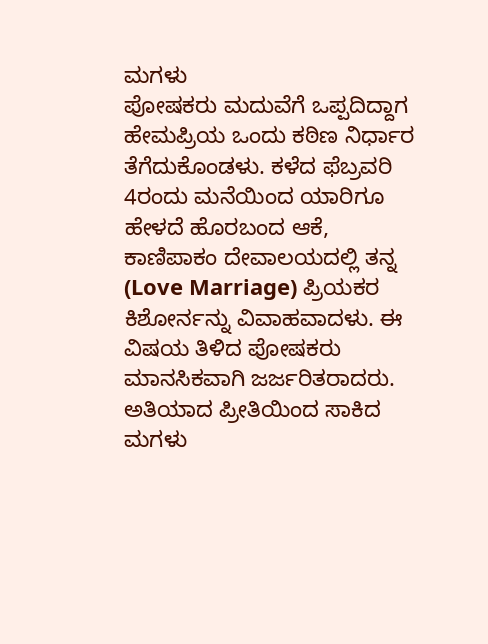ಮಗಳು
ಪೋಷಕರು ಮದುವೆಗೆ ಒಪ್ಪದಿದ್ದಾಗ ಹೇಮಪ್ರಿಯ ಒಂದು ಕಠಿಣ ನಿರ್ಧಾರ ತೆಗೆದುಕೊಂಡಳು. ಕಳೆದ ಫೆಬ್ರವರಿ 4ರಂದು ಮನೆಯಿಂದ ಯಾರಿಗೂ ಹೇಳದೆ ಹೊರಬಂದ ಆಕೆ, ಕಾಣಿಪಾಕಂ ದೇವಾಲಯದಲ್ಲಿ ತನ್ನ (Love Marriage) ಪ್ರಿಯಕರ ಕಿಶೋರ್ನನ್ನು ವಿವಾಹವಾದಳು. ಈ ವಿಷಯ ತಿಳಿದ ಪೋಷಕರು ಮಾನಸಿಕವಾಗಿ ಜರ್ಜರಿತರಾದರು. ಅತಿಯಾದ ಪ್ರೀತಿಯಿಂದ ಸಾಕಿದ ಮಗಳು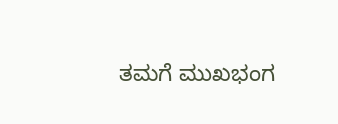ತಮಗೆ ಮುಖಭಂಗ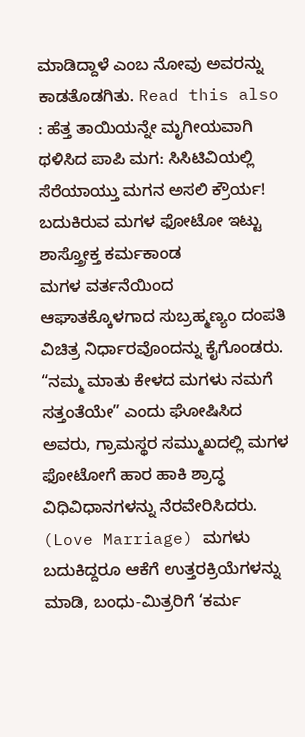ಮಾಡಿದ್ದಾಳೆ ಎಂಬ ನೋವು ಅವರನ್ನು ಕಾಡತೊಡಗಿತು. Read this also : ಹೆತ್ತ ತಾಯಿಯನ್ನೇ ಮೃಗೀಯವಾಗಿ ಥಳಿಸಿದ ಪಾಪಿ ಮಗ: ಸಿಸಿಟಿವಿಯಲ್ಲಿ ಸೆರೆಯಾಯ್ತು ಮಗನ ಅಸಲಿ ಕ್ರೌರ್ಯ!
ಬದುಕಿರುವ ಮಗಳ ಫೋಟೋ ಇಟ್ಟು ಶಾಸ್ತ್ರೋಕ್ತ ಕರ್ಮಕಾಂಡ
ಮಗಳ ವರ್ತನೆಯಿಂದ ಆಘಾತಕ್ಕೊಳಗಾದ ಸುಬ್ರಹ್ಮಣ್ಯಂ ದಂಪತಿ ವಿಚಿತ್ರ ನಿರ್ಧಾರವೊಂದನ್ನು ಕೈಗೊಂಡರು. “ನಮ್ಮ ಮಾತು ಕೇಳದ ಮಗಳು ನಮಗೆ ಸತ್ತಂತೆಯೇ” ಎಂದು ಘೋಷಿಸಿದ ಅವರು, ಗ್ರಾಮಸ್ಥರ ಸಮ್ಮುಖದಲ್ಲಿ ಮಗಳ ಫೋಟೋಗೆ ಹಾರ ಹಾಕಿ ಶ್ರಾದ್ಧ ವಿಧಿವಿಧಾನಗಳನ್ನು ನೆರವೇರಿಸಿದರು. (Love Marriage) ಮಗಳು ಬದುಕಿದ್ದರೂ ಆಕೆಗೆ ಉತ್ತರಕ್ರಿಯೆಗಳನ್ನು ಮಾಡಿ, ಬಂಧು-ಮಿತ್ರರಿಗೆ ‘ಕರ್ಮ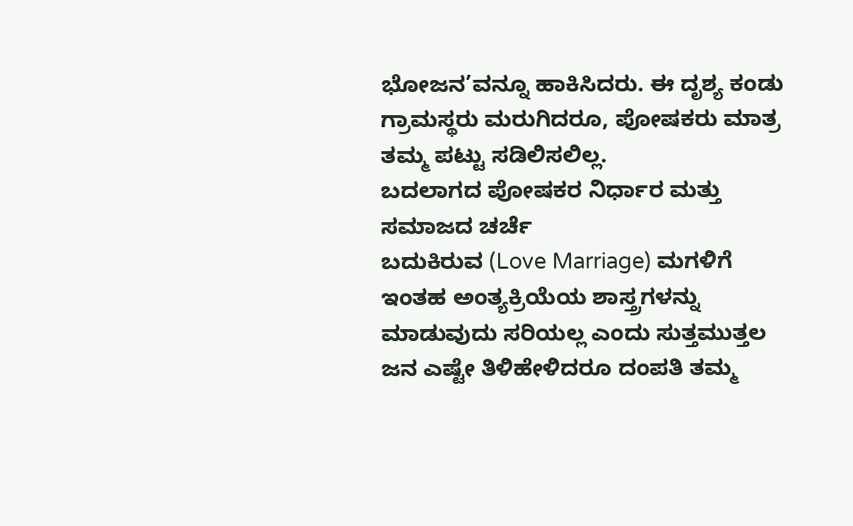ಭೋಜನ’ವನ್ನೂ ಹಾಕಿಸಿದರು. ಈ ದೃಶ್ಯ ಕಂಡು ಗ್ರಾಮಸ್ಥರು ಮರುಗಿದರೂ, ಪೋಷಕರು ಮಾತ್ರ ತಮ್ಮ ಪಟ್ಟು ಸಡಿಲಿಸಲಿಲ್ಲ.
ಬದಲಾಗದ ಪೋಷಕರ ನಿರ್ಧಾರ ಮತ್ತು ಸಮಾಜದ ಚರ್ಚೆ
ಬದುಕಿರುವ (Love Marriage) ಮಗಳಿಗೆ ಇಂತಹ ಅಂತ್ಯಕ್ರಿಯೆಯ ಶಾಸ್ತ್ರಗಳನ್ನು ಮಾಡುವುದು ಸರಿಯಲ್ಲ ಎಂದು ಸುತ್ತಮುತ್ತಲ ಜನ ಎಷ್ಟೇ ತಿಳಿಹೇಳಿದರೂ ದಂಪತಿ ತಮ್ಮ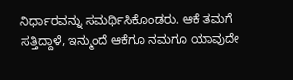ನಿರ್ಧಾರವನ್ನು ಸಮರ್ಥಿಸಿಕೊಂಡರು. ಆಕೆ ತಮಗೆ ಸತ್ತಿದ್ದಾಳೆ, ಇನ್ಮುಂದೆ ಆಕೆಗೂ ನಮಗೂ ಯಾವುದೇ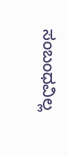ಸಂಬಂಧವಿಲ್ಲ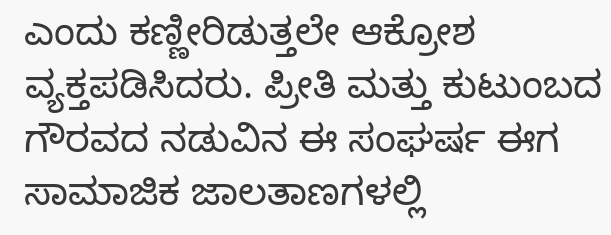ಎಂದು ಕಣ್ಣೀರಿಡುತ್ತಲೇ ಆಕ್ರೋಶ ವ್ಯಕ್ತಪಡಿಸಿದರು. ಪ್ರೀತಿ ಮತ್ತು ಕುಟುಂಬದ ಗೌರವದ ನಡುವಿನ ಈ ಸಂಘರ್ಷ ಈಗ ಸಾಮಾಜಿಕ ಜಾಲತಾಣಗಳಲ್ಲಿ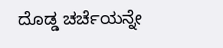ದೊಡ್ಡ ಚರ್ಚೆಯನ್ನೇ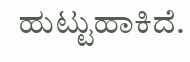ಹುಟ್ಟುಹಾಕಿದೆ.